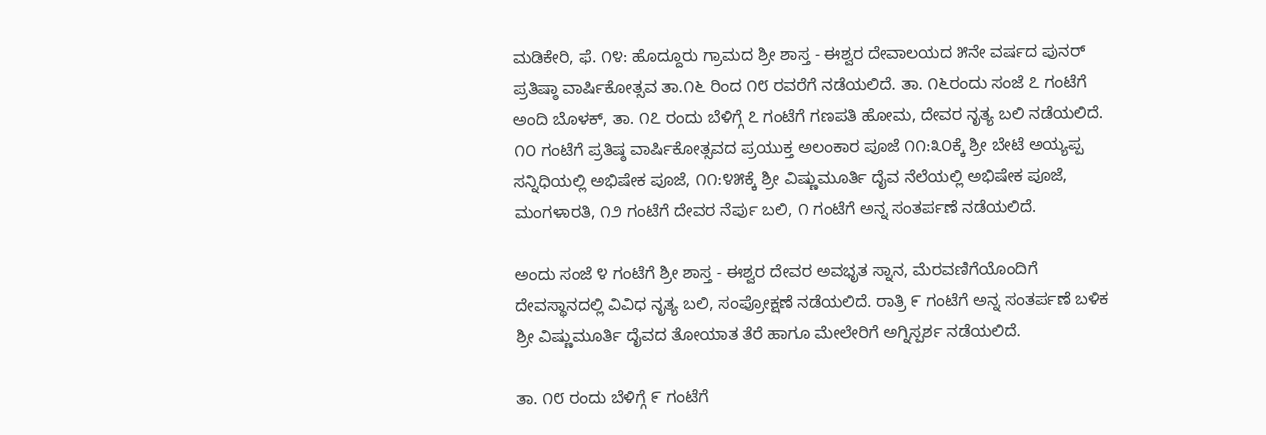ಮಡಿಕೇರಿ, ಫೆ. ೧೪: ಹೊದ್ದೂರು ಗ್ರಾಮದ ಶ್ರೀ ಶಾಸ್ತ - ಈಶ್ವರ ದೇವಾಲಯದ ೫ನೇ ವರ್ಷದ ಪುನರ್ ಪ್ರತಿಷ್ಠಾ ವಾರ್ಷಿಕೋತ್ಸವ ತಾ.೧೬ ರಿಂದ ೧೮ ರವರೆಗೆ ನಡೆಯಲಿದೆ. ತಾ. ೧೬ರಂದು ಸಂಜೆ ೭ ಗಂಟೆಗೆ ಅಂದಿ ಬೊಳಕ್, ತಾ. ೧೭ ರಂದು ಬೆಳಿಗ್ಗೆ ೭ ಗಂಟೆಗೆ ಗಣಪತಿ ಹೋಮ, ದೇವರ ನೃತ್ಯ ಬಲಿ ನಡೆಯಲಿದೆ. ೧೦ ಗಂಟೆಗೆ ಪ್ರತಿಷ್ಠ ವಾರ್ಷಿಕೋತ್ಸವದ ಪ್ರಯುಕ್ತ ಅಲಂಕಾರ ಪೂಜೆ ೧೧:೩೦ಕ್ಕೆ ಶ್ರೀ ಬೇಟೆ ಅಯ್ಯಪ್ಪ ಸನ್ನಿಧಿಯಲ್ಲಿ ಅಭಿಷೇಕ ಪೂಜೆ, ೧೧:೪೫ಕ್ಕೆ ಶ್ರೀ ವಿಷ್ಣುಮೂರ್ತಿ ದೈವ ನೆಲೆಯಲ್ಲಿ ಅಭಿಷೇಕ ಪೂಜೆ, ಮಂಗಳಾರತಿ, ೧೨ ಗಂಟೆಗೆ ದೇವರ ನೆರ್ಪು ಬಲಿ, ೧ ಗಂಟೆಗೆ ಅನ್ನ ಸಂತರ್ಪಣೆ ನಡೆಯಲಿದೆ.

ಅಂದು ಸಂಜೆ ೪ ಗಂಟೆಗೆ ಶ್ರೀ ಶಾಸ್ತ - ಈಶ್ವರ ದೇವರ ಅವಭೃತ ಸ್ನಾನ, ಮೆರವಣಿಗೆಯೊಂದಿಗೆ ದೇವಸ್ಥಾನದಲ್ಲಿ ವಿವಿಧ ನೃತ್ಯ ಬಲಿ, ಸಂಪ್ರೋಕ್ಷಣೆ ನಡೆಯಲಿದೆ. ರಾತ್ರಿ ೯ ಗಂಟೆಗೆ ಅನ್ನ ಸಂತರ್ಪಣೆ ಬಳಿಕ ಶ್ರೀ ವಿಷ್ಣುಮೂರ್ತಿ ದೈವದ ತೋಯಾತ ತೆರೆ ಹಾಗೂ ಮೇಲೇರಿಗೆ ಅಗ್ನಿಸ್ಪರ್ಶ ನಡೆಯಲಿದೆ.

ತಾ. ೧೮ ರಂದು ಬೆಳಿಗ್ಗೆ ೯ ಗಂಟೆಗೆ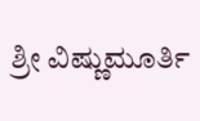ಶ್ರೀ ವಿಷ್ಣುಮೂರ್ತಿ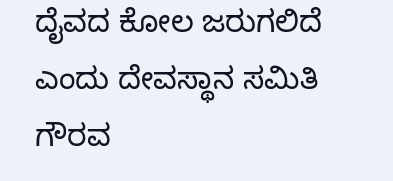ದೈವದ ಕೋಲ ಜರುಗಲಿದೆ ಎಂದು ದೇವಸ್ಥಾನ ಸಮಿತಿ ಗೌರವ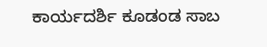ಕಾರ್ಯದರ್ಶಿ ಕೂಡಂಡ ಸಾಬ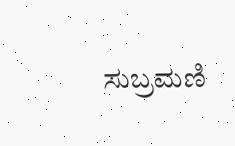ಸುಬ್ರಮಣಿ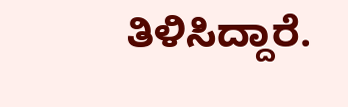ತಿಳಿಸಿದ್ದಾರೆ.